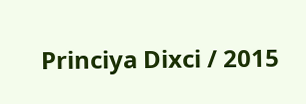Princiya Dixci / 2015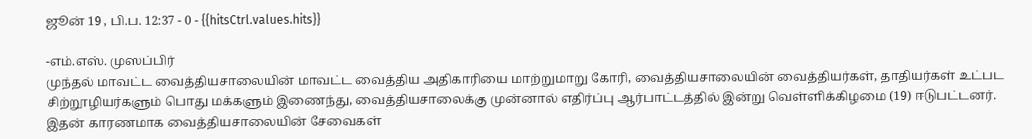ஜூன் 19 , பி.ப. 12:37 - 0 - {{hitsCtrl.values.hits}}

-எம்.எஸ். முஸப்பிர்
முந்தல் மாவட்ட வைத்தியசாலையின் மாவட்ட வைத்திய அதிகாரியை மாற்றுமாறு கோரி, வைத்தியசாலையின் வைத்தியர்கள், தாதியர்கள் உட்பட சிற்றூழியர்களும் பொது மக்களும் இணைந்து, வைத்தியசாலைக்கு முன்னால் எதிர்ப்பு ஆர்பாட்டத்தில் இன்று வெள்ளிக்கிழமை (19) ஈடுபட்டனர்.
இதன் காரணமாக வைத்தியசாலையின் சேவைகள்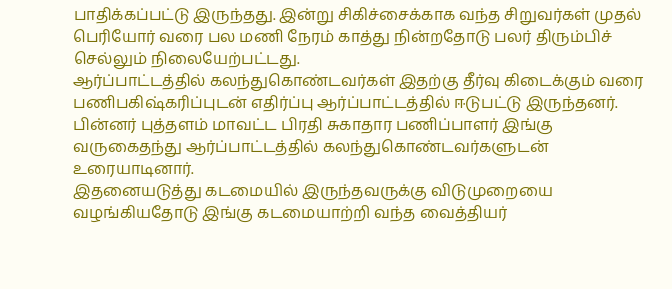பாதிக்கப்பட்டு இருந்தது. இன்று சிகிச்சைக்காக வந்த சிறுவர்கள் முதல் பெரியோர் வரை பல மணி நேரம் காத்து நின்றதோடு பலர் திரும்பிச் செல்லும் நிலையேற்பட்டது.
ஆர்ப்பாட்டத்தில் கலந்துகொண்டவர்கள் இதற்கு தீர்வு கிடைக்கும் வரை பணிபகிஷ்கரிப்புடன் எதிர்ப்பு ஆர்ப்பாட்டத்தில் ஈடுபட்டு இருந்தனர்.
பின்னர் புத்தளம் மாவட்ட பிரதி சுகாதார பணிப்பாளர் இங்கு வருகைதந்து ஆர்ப்பாட்டத்தில் கலந்துகொண்டவர்களுடன் உரையாடினார்.
இதனையடுத்து கடமையில் இருந்தவருக்கு விடுமுறையை வழங்கியதோடு இங்கு கடமையாற்றி வந்த வைத்தியர்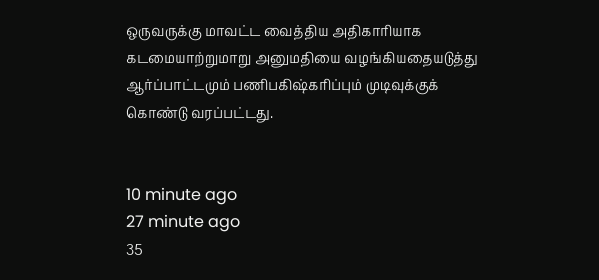ஒருவருக்கு மாவட்ட வைத்திய அதிகாரியாக கடமையாற்றுமாறு அனுமதியை வழங்கியதையடுத்து ஆர்ப்பாட்டமும் பணிபகிஷ்கரிப்பும் முடிவுக்குக் கொண்டு வரப்பட்டது.


10 minute ago
27 minute ago
35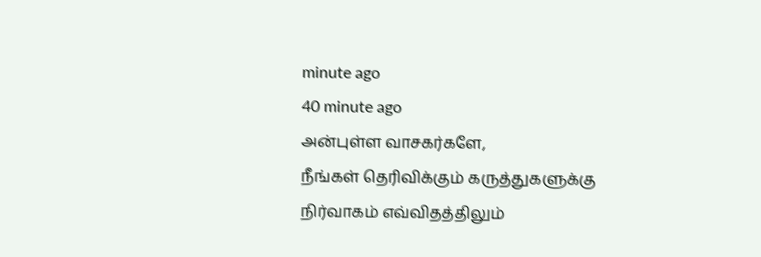minute ago
40 minute ago
அன்புள்ள வாசகர்களே,
நீங்கள் தெரிவிக்கும் கருத்துகளுக்கு நிர்வாகம் எவ்விதத்திலும்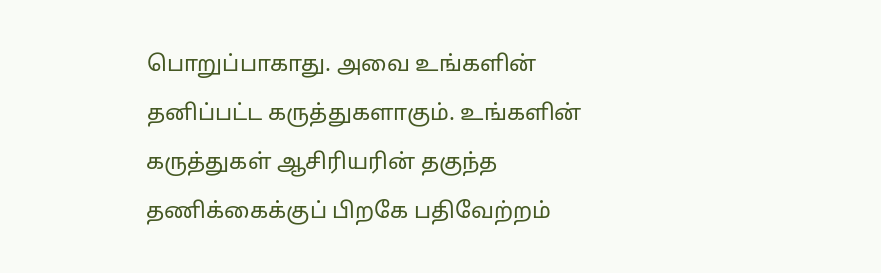பொறுப்பாகாது. அவை உங்களின் தனிப்பட்ட கருத்துகளாகும். உங்களின் கருத்துகள் ஆசிரியரின் தகுந்த தணிக்கைக்குப் பிறகே பதிவேற்றம்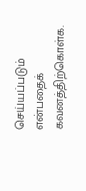செய்யப்படும் என்பதைக் கவனத்திற்கொள்க.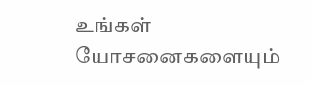உங்கள் யோசனைகளையும்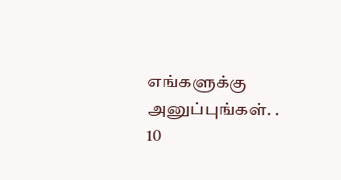எங்களுக்கு அனுப்புங்கள். .
10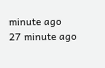minute ago
27 minute ago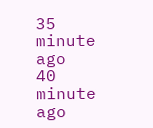35 minute ago
40 minute ago